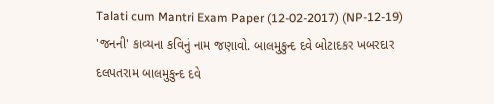Talati cum Mantri Exam Paper (12-02-2017) (NP-12-19) 'જનની' કાવ્યના કવિનું નામ જણાવો. બાલમુકુન્દ દવે બોટાદકર ખબરદાર દલપતરામ બાલમુકુન્દ દવે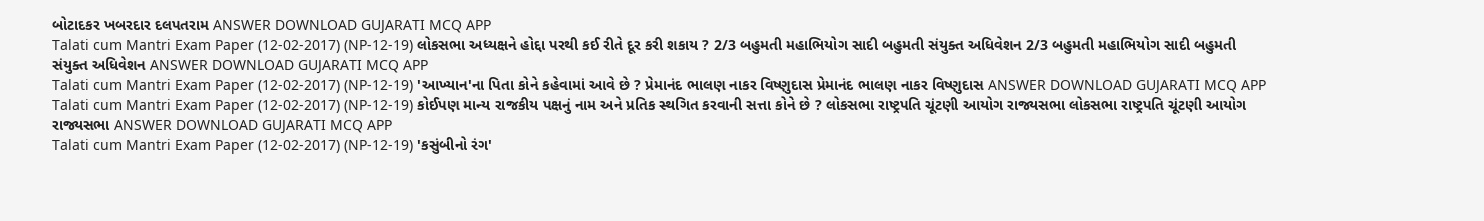બોટાદકર ખબરદાર દલપતરામ ANSWER DOWNLOAD GUJARATI MCQ APP
Talati cum Mantri Exam Paper (12-02-2017) (NP-12-19) લોકસભા અધ્યક્ષને હોદ્દા પરથી કઈ રીતે દૂર કરી શકાય ? 2/3 બહુમતી મહાભિયોગ સાદી બહુમતી સંયુક્ત અધિવેશન 2/3 બહુમતી મહાભિયોગ સાદી બહુમતી સંયુક્ત અધિવેશન ANSWER DOWNLOAD GUJARATI MCQ APP
Talati cum Mantri Exam Paper (12-02-2017) (NP-12-19) 'આખ્યાન'ના પિતા કોને કહેવામાં આવે છે ? પ્રેમાનંદ ભાલણ નાકર વિષ્ણુદાસ પ્રેમાનંદ ભાલણ નાકર વિષ્ણુદાસ ANSWER DOWNLOAD GUJARATI MCQ APP
Talati cum Mantri Exam Paper (12-02-2017) (NP-12-19) કોઈપણ માન્ય રાજકીય પક્ષનું નામ અને પ્રતિક સ્થગિત કરવાની સત્તા કોને છે ? લોકસભા રાષ્ટ્રપતિ ચૂંટણી આયોગ રાજ્યસભા લોકસભા રાષ્ટ્રપતિ ચૂંટણી આયોગ રાજ્યસભા ANSWER DOWNLOAD GUJARATI MCQ APP
Talati cum Mantri Exam Paper (12-02-2017) (NP-12-19) 'કસુંબીનો રંગ'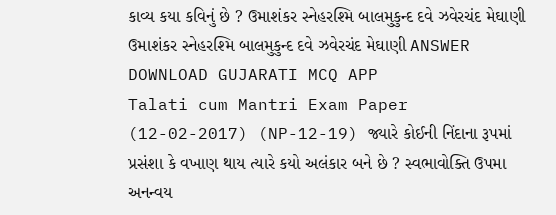કાવ્ય કયા કવિનું છે ? ઉમાશંકર સ્નેહરશ્મિ બાલમુકુન્દ દવે ઝવેરચંદ મેઘાણી ઉમાશંકર સ્નેહરશ્મિ બાલમુકુન્દ દવે ઝવેરચંદ મેઘાણી ANSWER DOWNLOAD GUJARATI MCQ APP
Talati cum Mantri Exam Paper (12-02-2017) (NP-12-19) જ્યારે કોઈની નિંદાના રૂપમાં પ્રસંશા કે વખાણ થાય ત્યારે કયો અલંકાર બને છે ? સ્વભાવોક્તિ ઉપમા અનન્વય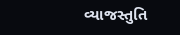વ્યાજસ્તુતિ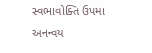સ્વભાવોક્તિ ઉપમા અનન્વય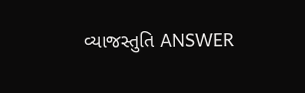વ્યાજસ્તુતિ ANSWER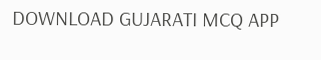DOWNLOAD GUJARATI MCQ APP